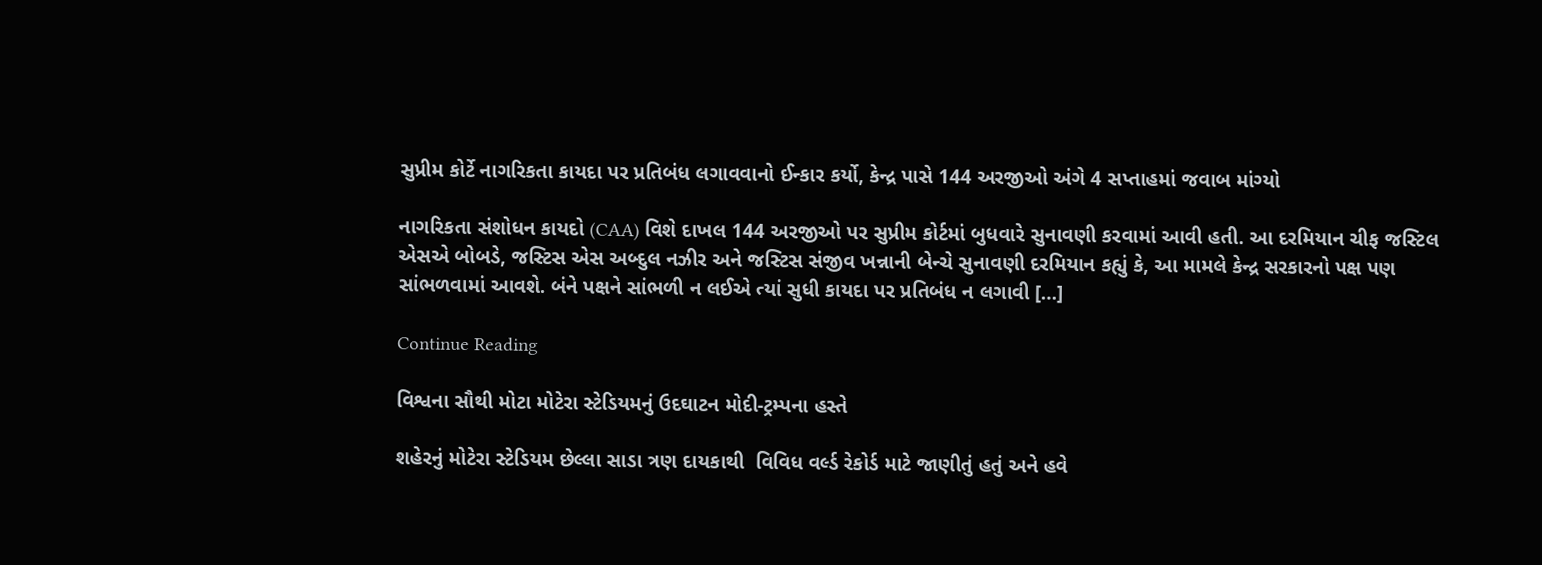સુપ્રીમ કોર્ટે નાગરિકતા કાયદા પર પ્રતિબંધ લગાવવાનો ઈન્કાર કર્યો, કેન્દ્ર પાસે 144 અરજીઓ અંગે 4 સપ્તાહમાં જવાબ માંગ્યો

નાગરિકતા સંશોધન કાયદો (CAA) વિશે દાખલ 144 અરજીઓ પર સુપ્રીમ કોર્ટમાં બુધવારે સુનાવણી કરવામાં આવી હતી. આ દરમિયાન ચીફ જસ્ટિલ એસએ બોબડે, જસ્ટિસ એસ અબ્દુલ નઝીર અને જસ્ટિસ સંજીવ ખન્નાની બેન્ચે સુનાવણી દરમિયાન કહ્યું કે, આ મામલે કેન્દ્ર સરકારનો પક્ષ પણ સાંભળવામાં આવશે. બંને પક્ષને સાંભળી ન લઈએ ત્યાં સુધી કાયદા પર પ્રતિબંધ ન લગાવી […]

Continue Reading

વિશ્વના સૌથી મોટા મોટેરા સ્ટેડિયમનું ઉદઘાટન મોદી-ટ્રમ્પના હસ્તે

શહેરનું મોટેરા સ્ટેડિયમ છેલ્લા સાડા ત્રણ દાયકાથી  વિવિધ વર્લ્ડ રેકોર્ડ માટે જાણીતું હતું અને હવે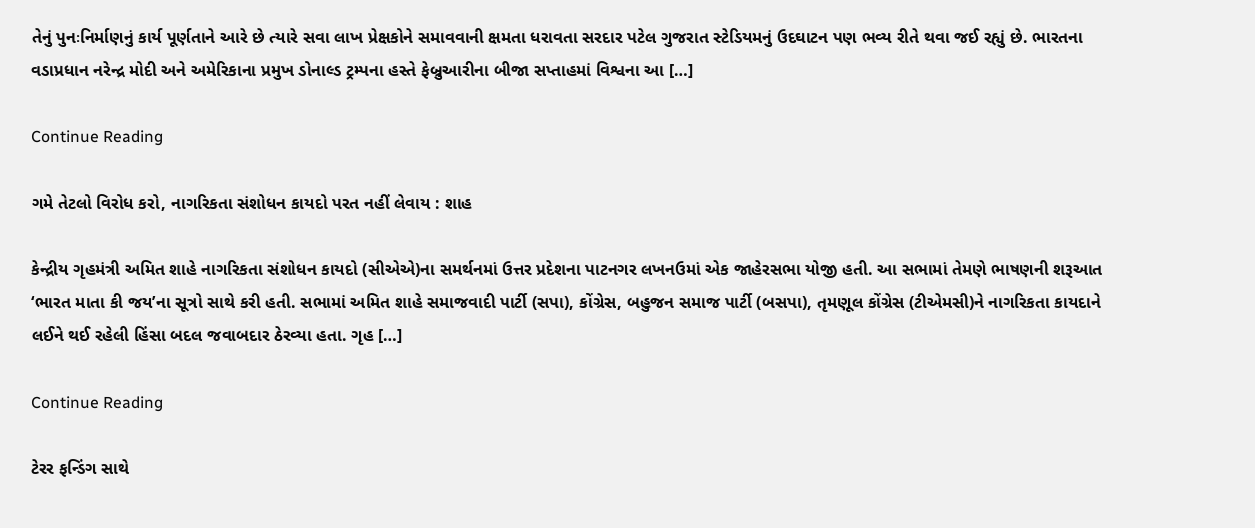તેનું પુનઃનિર્માણનું કાર્ય પૂર્ણતાને આરે છે ત્યારે સવા લાખ પ્રેક્ષકોને સમાવવાની ક્ષમતા ધરાવતા સરદાર પટેલ ગુજરાત સ્ટેડિયમનું ઉદઘાટન પણ ભવ્ય રીતે થવા જઈ રહ્યું છે. ભારતના વડાપ્રધાન નરેન્દ્ર મોદી અને અમેરિકાના પ્રમુખ ડોનાલ્ડ ટ્રમ્પના હસ્તે ફેબ્રુઆરીના બીજા સપ્તાહમાં વિશ્વના આ […]

Continue Reading

ગમે તેટલો વિરોધ કરો, નાગરિકતા સંશોધન કાયદો પરત નહીં લેવાય : શાહ

કેન્દ્રીય ગૃહમંત્રી અમિત શાહે નાગરિકતા સંશોધન કાયદો (સીએએ)ના સમર્થનમાં ઉત્તર પ્રદેશના પાટનગર લખનઉમાં એક જાહેરસભા યોજી હતી. આ સભામાં તેમણે ભાષણની શરૂઆત ‘ભારત માતા કી જય’ના સૂત્રો સાથે કરી હતી. સભામાં અમિત શાહે સમાજવાદી પાર્ટી (સપા), કોંગ્રેસ, બહુજન સમાજ પાર્ટી (બસપા), તૃમણૂલ કોંગ્રેસ (ટીએમસી)ને નાગરિકતા કાયદાને લઈને થઈ રહેલી હિંસા બદલ જવાબદાર ઠેરવ્યા હતા. ગૃહ […]

Continue Reading

ટેરર ફન્ડિંગ સાથે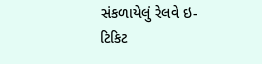સંકળાયેલું રેલવે ઇ-ટિકિટ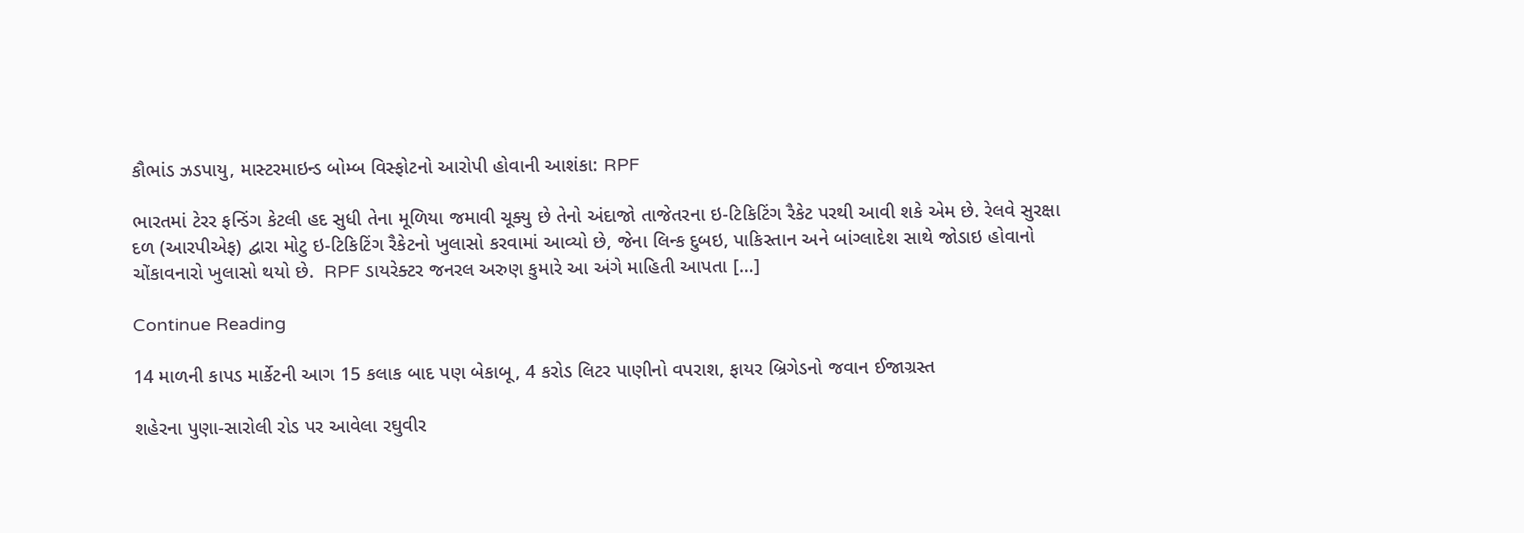કૌભાંડ ઝડપાયુ, માસ્ટરમાઇન્ડ બોમ્બ વિસ્ફોટનો આરોપી હોવાની આશંકા: RPF

ભારતમાં ટેરર ફન્ડિંગ કેટલી હદ સુધી તેના મૂળિયા જમાવી ચૂક્યુ છે તેનો અંદાજો તાજેતરના ઇ-ટિકિટિંગ રૈકેટ પરથી આવી શકે એમ છે. રેલવે સુરક્ષા દળ (આરપીએફ) દ્વારા મોટુ ઇ-ટિકિટિંગ રૈકેટનો ખુલાસો કરવામાં આવ્યો છે, જેના લિન્ક દુબઇ, પાકિસ્તાન અને બાંગ્લાદેશ સાથે જોડાઇ હોવાનો ચોંકાવનારો ખુલાસો થયો છે.  RPF ડાયરેક્ટર જનરલ અરુણ કુમારે આ અંગે માહિતી આપતા […]

Continue Reading

14 માળની કાપડ માર્કેટની આગ 15 કલાક બાદ પણ બેકાબૂ, 4 કરોડ લિટર પાણીનો વપરાશ, ફાયર બ્રિગેડનો જવાન ઈજાગ્રસ્ત

શહેરના પુણા-સારોલી રોડ પર આવેલા રઘુવીર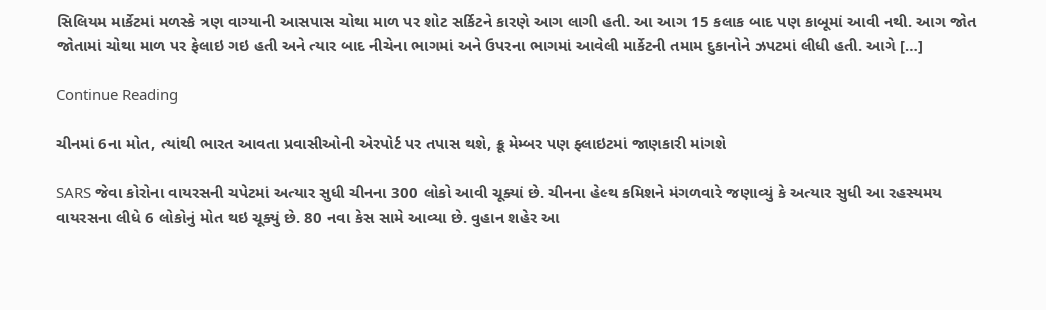સિલિયમ માર્કેટમાં મળસ્કે ત્રણ વાગ્યાની આસપાસ ચોથા માળ પર શોટ સર્કિટને કારણે આગ લાગી હતી. આ આગ 15 કલાક બાદ પણ કાબૂમાં આવી નથી. આગ જોત જોતામાં ચોથા માળ પર ફેલાઇ ગઇ હતી અને ત્યાર બાદ નીચેના ભાગમાં અને ઉપરના ભાગમાં આવેલી માર્કેટની તમામ દુકાનોને ઝપટમાં લીધી હતી. આગે […]

Continue Reading

ચીનમાં 6ના મોત, ત્યાંથી ભારત આવતા પ્રવાસીઓની એરપોર્ટ પર તપાસ થશે, ક્રૂ મેમ્બર પણ ફ્લાઇટમાં જાણકારી માંગશે

SARS જેવા કોરોના વાયરસની ચપેટમાં અત્યાર સુધી ચીનના 300 લોકો આવી ચૂક્યાં છે. ચીનના હેલ્થ કમિશને મંગળવારે જણાવ્યું કે અત્યાર સુધી આ રહસ્યમય વાયરસના લીધે 6 લોકોનું મોત થઇ ચૂક્યું છે. 80 નવા કેસ સામે આવ્યા છે. વુહાન શહેર આ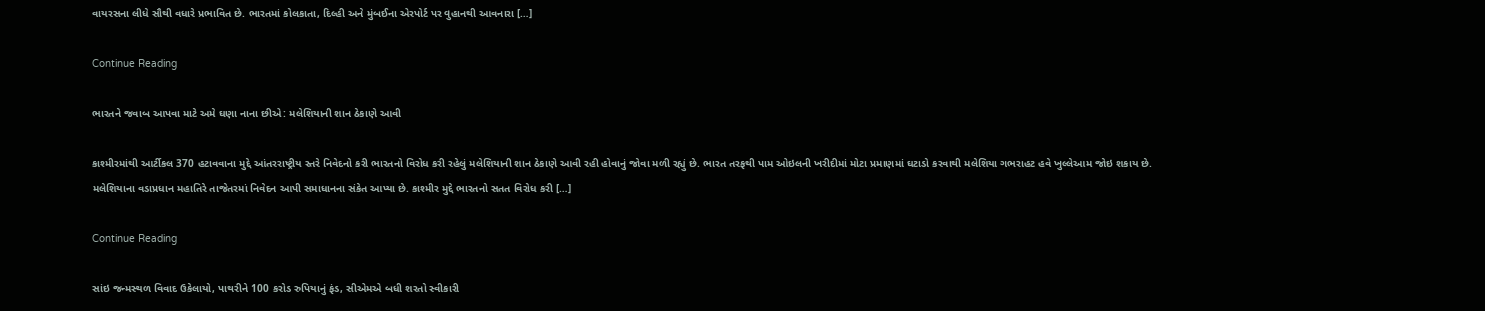વાયરસના લીધે સૌથી વધારે પ્રભાવિત છે. ભારતમાં કોલકાતા, દિલ્હી અને મુંબઈના એરપોર્ટ પર વુહાનથી આવનારા […]

Continue Reading

ભારતને જવાબ આપવા માટે અમે ઘણા નાના છીએ: મલેશિયાની શાન ઠેકાણે આવી

કાશ્મીરમાંથી આર્ટીકલ 370 હટાવવાના મુદ્દે આંતરરાષ્ટ્રીય સ્તરે નિવેદનો કરી ભારતનો વિરોધ કરી રહેલું મલેશિયાની શાન ઠેકાણે આવી રહી હોવાનું જોવા મળી રહ્યું છે. ભારત તરફથી પામ ઓઇલની ખરીદીમાં મોટા પ્રમાણમાં ઘટાડો કરવાથી મલેશિયા ગભરાહટ હવે ખુલ્લેઆમ જોઇ શકાય છે. મલેશિયાના વડાપ્રધાન મહાતિરે તાજેતરમાં નિવેદન આપી સમાધાનના સંકેત આપ્યા છે. કાશ્મીર મુદ્દે ભારતનો સતત વિરોધ કરી […]

Continue Reading

સાંઇ જન્મસ્થળ વિવાદ ઉકેલાયો, પાથરીને 100 કરોડ રુપિયાનું ફંડ, સીએમએ બધી શરતો સ્વીકારી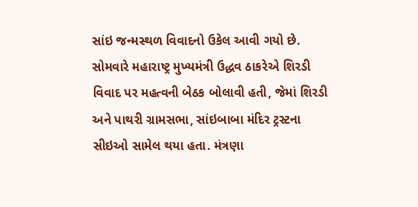સાંઇ જન્મસ્થળ વિવાદનો ઉકેલ આવી ગયો છે. સોમવારે મહારાષ્ટ્ર મુખ્યમંત્રી ઉદ્ધવ ઠાકરેએ શિરડી વિવાદ પર મહત્વની બેઠક બોલાવી હતી, જેમાં શિરડી અને પાથરી ગ્રામસભા, સાંઇબાબા મંદિર ટ્રસ્ટના સીઇઓ સામેલ થયા હતા. મંત્રણા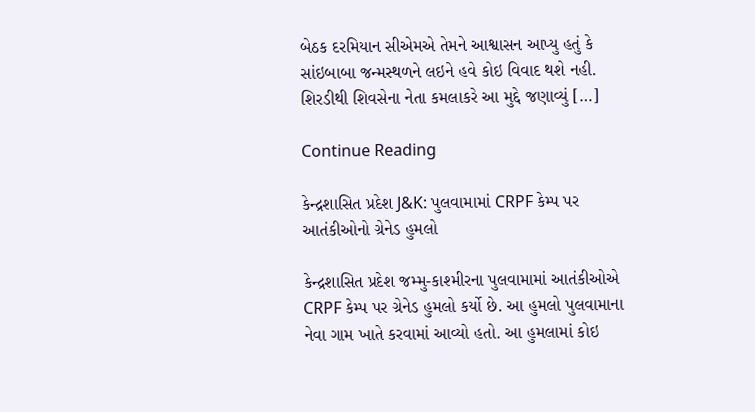બેઠક દરમિયાન સીએમએ તેમને આશ્વાસન આપ્યુ હતું કે સાંઇબાબા જન્મસ્થળને લઇને હવે કોઇ વિવાદ થશે નહી. શિરડીથી શિવસેના નેતા કમલાકરે આ મુદ્દે જણાવ્યું […]

Continue Reading

કેન્દ્રશાસિત પ્રદેશ J&K: પુલવામામાં CRPF કેમ્પ પર આતંકીઓનો ગ્રેનેડ હુમલો

કેન્દ્રશાસિત પ્રદેશ જમ્મુ-કાશ્મીરના પુલવામામાં આતંકીઓએ CRPF કેમ્પ પર ગ્રેનેડ હુમલો કર્યો છે. આ હુમલો પુલવામાના નેવા ગામ ખાતે કરવામાં આવ્યો હતો. આ હુમલામાં કોઇ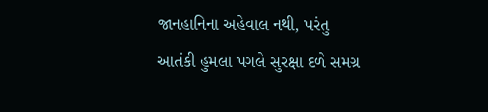જાનહાનિના અહેવાલ નથી, પરંતુ આતંકી હુમલા પગલે સુરક્ષા દળે સમગ્ર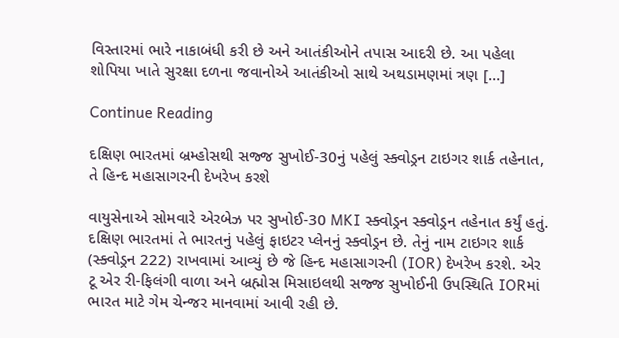વિસ્તારમાં ભારે નાકાબંધી કરી છે અને આતંકીઓને તપાસ આદરી છે. આ પહેલા શોપિયા ખાતે સુરક્ષા દળના જવાનોએ આતંકીઓ સાથે અથડામણમાં ત્રણ […]

Continue Reading

દક્ષિણ ભારતમાં બ્રમ્હોસથી સજ્જ સુખોઈ-30નું પહેલું સ્ક્વોડ્રન ટાઇગર શાર્ક તહેનાત, તે હિન્દ મહાસાગરની દેખરેખ કરશે

વાયુસેનાએ સોમવારે એરબેઝ પર સુખોઈ-30 MKI સ્ક્વોડ્રન સ્ક્વોડ્રન તહેનાત કર્યું હતું. દક્ષિણ ભારતમાં તે ભારતનું પહેલું ફાઇટર પ્લેનનું સ્ક્વોડ્રન છે. તેનું નામ ટાઇગર શાર્ક (સ્ક્વોડ્રન 222) રાખવામાં આવ્યું છે જે હિન્દ મહાસાગરની (IOR) દેખરેખ કરશે. એર ટૂ એર રી-ફિલંગી વાળા અને બ્રહ્મોસ મિસાઇલથી સજ્જ સુખોઈની ઉપસ્થિતિ IORમાં ભારત માટે ગેમ ચેન્જર માનવામાં આવી રહી છે.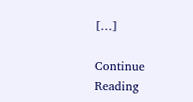[…]

Continue Reading